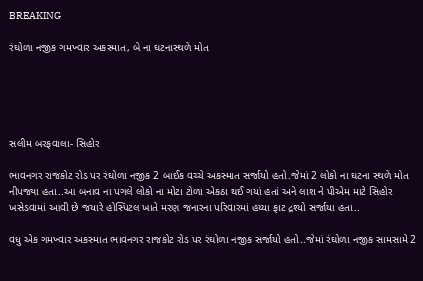BREAKING

રંઘોળા નજીક ગમખ્વાર અકસ્માત, બે ના ઘટનાસ્થળે મોત





સલીમ બરફવાલા- સિહોર

ભાવનગર રાજકોટ રોડ પર રંઘોળા નજીક 2 બાઈક વચ્ચે અકસ્માત સર્જાયો હતો.જેમાં 2 લોકો ના ઘટના સ્થળે મોત નીપજ્યા હતા..આ બનાવ ના પગલે લોકો ના મોટા ટોળા એકઠા થઈ ગયાં હતાં અને લાશ ને પીએમ માટે સિહોર ખસેડવામાં આવી છે જયારે હોસ્પિટલ ખાતે મરણ જનારના પરિવારમાં હય્યા ફાટ દ્રશ્યો સર્જાયા હતા..

વધુ એક ગમખ્વાર અકસ્માત ભાવનગર રાજકોટ રોડ પર રંઘોળા નજીક સર્જાયો હતો..જેમાં રંઘોળા નજીક સામસામે 2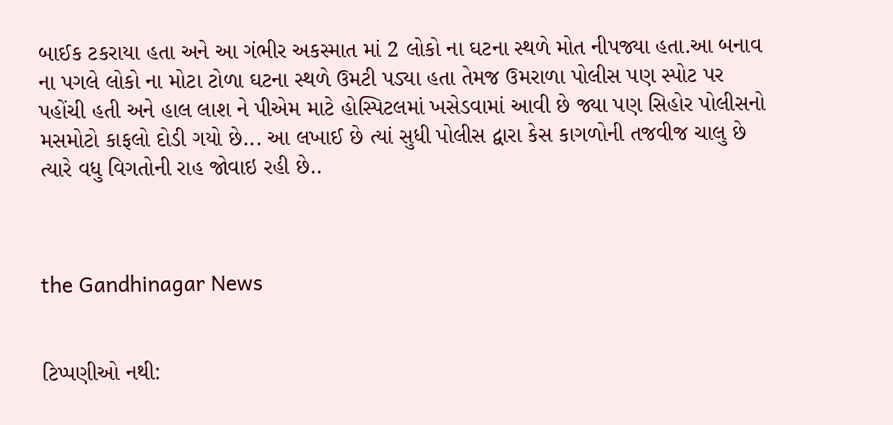બાઈક ટકરાયા હતા અને આ ગંભીર અકસ્માત માં 2 લોકો ના ઘટના સ્થળે મોત નીપજ્યા હતા.આ બનાવ ના પગલે લોકો ના મોટા ટોળા ઘટના સ્થળે ઉમટી પડ્યા હતા તેમજ ઉમરાળા પોલીસ પણ સ્પોટ પર પહોંચી હતી અને હાલ લાશ ને પીએમ માટે હોસ્પિટલમાં ખસેડવામાં આવી છે જ્યા પણ સિહોર પોલીસનો મસમોટો કાફલો દોડી ગયો છે... આ લખાઈ છે ત્યાં સુધી પોલીસ દ્વારા કેસ કાગળોની તજવીજ ચાલુ છે ત્યારે વધુ વિગતોની રાહ જોવાઇ રહી છે..



the Gandhinagar News


ટિપ્પણીઓ નથી: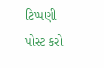ટિપ્પણી પોસ્ટ કરો